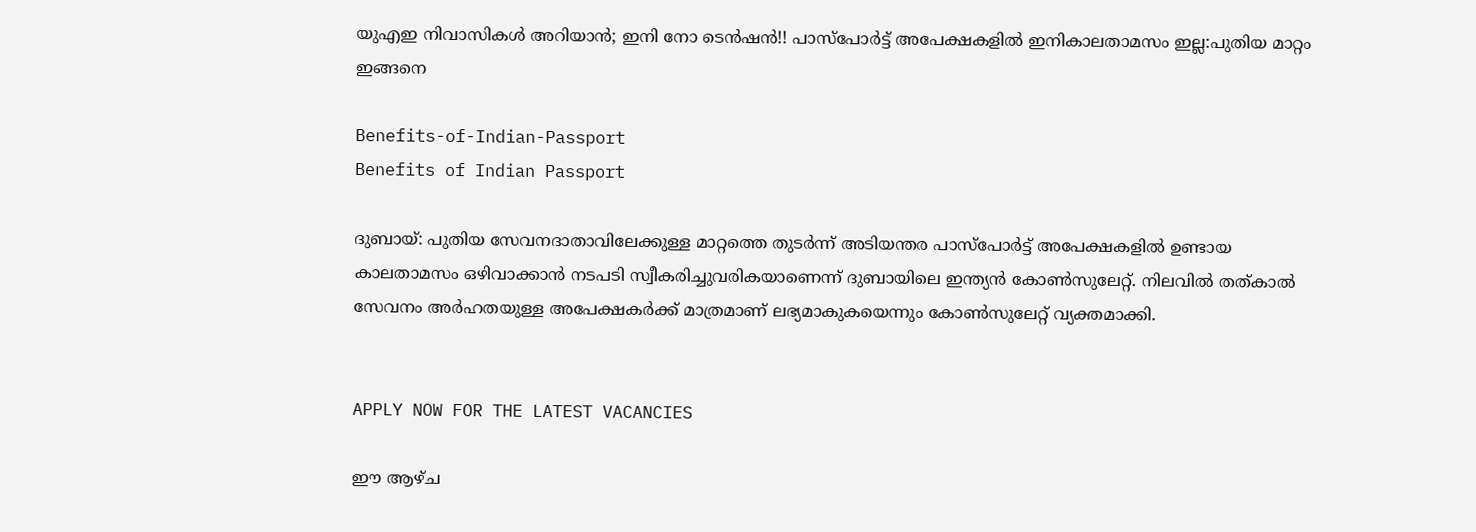യുഎഇ നിവാസികൾ അറിയാൻ; ഇനി നോ ടെൻഷൻ!! പാസ്പോർട്ട് അപേക്ഷകളിൽ ഇനികാലതാമസം ഇല്ല:പുതിയ മാറ്റം ഇങ്ങനെ

Benefits-of-Indian-Passport
Benefits of Indian Passport

ദുബായ്: പുതിയ സേവനദാതാവിലേക്കുള്ള മാറ്റത്തെ തുടർന്ന് അടിയന്തര പാസ്‌പോർട്ട് അപേക്ഷകളിൽ ഉണ്ടായ കാലതാമസം ഒഴിവാക്കാൻ നടപടി സ്വീകരിച്ചുവരികയാണെന്ന് ദുബായിലെ ഇന്ത്യൻ കോൺസുലേറ്റ്. നിലവിൽ തത്കാൽ സേവനം അർഹതയുള്ള അപേക്ഷകർക്ക് മാത്രമാണ് ലഭ്യമാകുകയെന്നും കോൺസുലേറ്റ് വ്യക്തമാക്കി.


APPLY NOW FOR THE LATEST VACANCIES

ഈ ആഴ്‌ച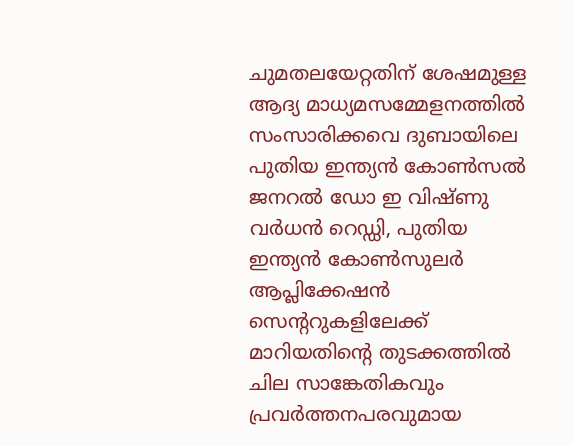ചുമതലയേറ്റതിന് ശേഷമുള്ള ആദ്യ മാധ്യമസമ്മേളനത്തിൽ സംസാരിക്കവെ ദുബായിലെ പുതിയ ഇന്ത്യൻ കോൺസൽ ജനറൽ ഡോ ഇ വിഷ്‌ണു വർധൻ റെഡ്ഡി, പുതിയ ഇന്ത്യൻ കോൺസുലർ ആപ്ലിക്കേഷൻ സെന്ററുകളിലേക്ക് മാറിയതിന്റെ തുടക്കത്തിൽ ചില സാങ്കേതികവും പ്രവർത്തനപരവുമായ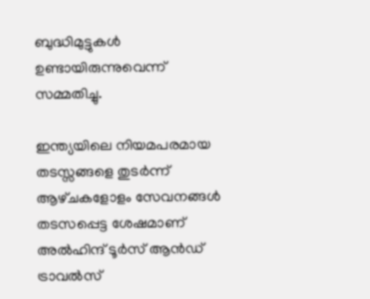ബുദ്ധിമുട്ടുകൾ ഉണ്ടായിരുന്നുവെന്ന് സമ്മതിച്ചു.

ഇന്ത്യയിലെ നിയമപരമായ തടസ്സങ്ങളെ തുടർന്ന് ആഴ്‌ചകളോളം സേവനങ്ങൾ തടസപ്പെട്ട ശേഷമാണ് അൽഹിന്ദ് ടൂർസ് ആൻഡ് ട്രാവൽസ്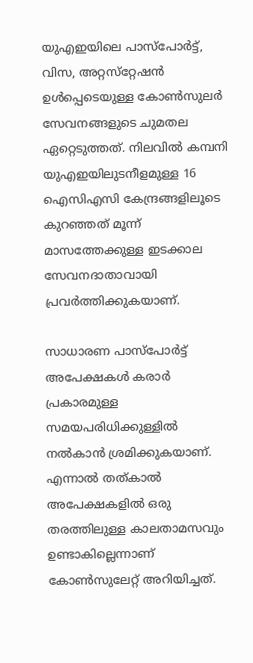യുഎഇയിലെ പാസ്‌പോർട്ട്, വിസ, അറ്റസ്‌റ്റേഷൻ ഉൾപ്പെടെയുള്ള കോൺസുലർ സേവനങ്ങളുടെ ചുമതല ഏറ്റെടുത്തത്. നിലവിൽ കമ്പനി യുഎഇയിലുടനീളമുള്ള 16 ഐസിഎസി കേന്ദ്രങ്ങളിലൂടെ കുറഞ്ഞത് മൂന്ന് മാസത്തേക്കുള്ള ഇടക്കാല സേവനദാതാവായി പ്രവർത്തിക്കുകയാണ്.

സാധാരണ പാസ്‌പോർട്ട് അപേക്ഷകൾ കരാർ പ്രകാരമുള്ള സമയപരിധിക്കുള്ളിൽ നൽകാൻ ശ്രമിക്കുകയാണ്. എന്നാൽ തത്കാൽ അപേക്ഷകളിൽ ഒരു തരത്തിലുള്ള കാലതാമസവും ഉണ്ടാകില്ലെന്നാണ് കോൺസുലേറ്റ് അറിയിച്ചത്.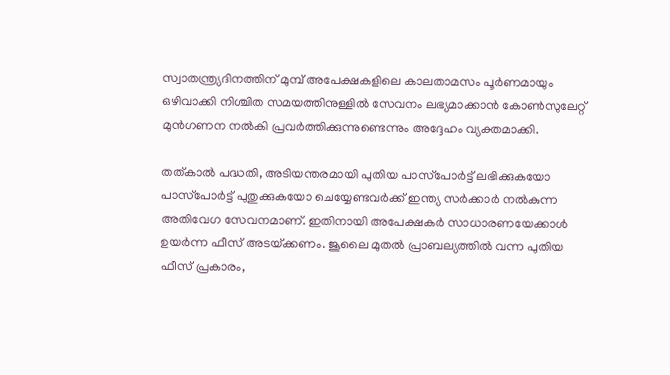സ്വാതന്ത്ര്യദിനത്തിന് മുമ്പ് അപേക്ഷകളിലെ കാലതാമസം പൂർണമായും ഒഴിവാക്കി നിശ്ചിത സമയത്തിനുള്ളിൽ സേവനം ലഭ്യമാക്കാൻ കോൺസുലേറ്റ് മുൻഗണന നൽകി പ്രവർത്തിക്കുന്നുണ്ടെന്നും അദ്ദേഹം വ്യക്തമാക്കി.

തത്കാൽ പദ്ധതി, അടിയന്തരമായി പുതിയ പാസ്‌പോർട്ട് ലഭിക്കുകയോ പാസ്‌പോർട്ട് പുതുക്കുകയോ ചെയ്യേണ്ടവർക്ക് ഇന്ത്യ സർക്കാർ നൽകുന്ന അതിവേഗ സേവനമാണ്. ഇതിനായി അപേക്ഷകർ സാധാരണയേക്കാൾ ഉയർന്ന ഫീസ് അടയ്‌ക്കണം. ജൂലൈ മുതൽ പ്രാബല്യത്തിൽ വന്ന പുതിയ ഫീസ് പ്രകാരം,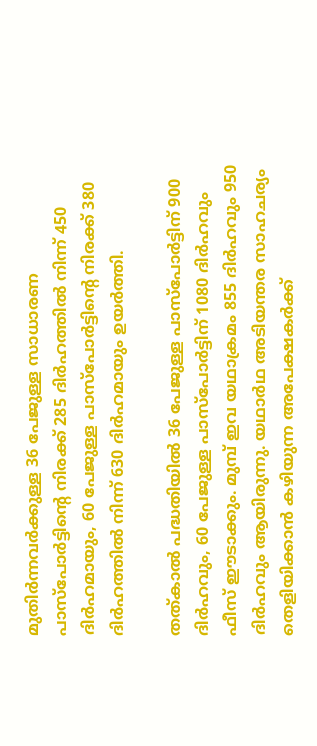മുതിർന്നവർക്കുള്ള 36 പേജുള്ള സാധാരണ പാസ്‌പോർട്ടിന്റെ നിരക്ക് 285 ദിർഹത്തിൽ നിന്ന് 450 ദിർഹമായും, 60 പേജുള്ള പാസ്‌പോർട്ടിന്റെ നിരക്ക് 380 ദിർഹത്തിൽ നിന്ന് 630 ദിർഹമായും ഉയർത്തി.

തത്കാൽ പദ്ധതിയിൽ 36 പേജുള്ള പാസ്‌പോർട്ടിന് 900 ദിർഹവും, 60 പേജുള്ള പാസ്‌പോർട്ടിന് 1080 ദിർഹവും ഫീസ് ഈടാക്കും. മുമ്പ് ഇവ യഥാക്രമം 855 ദിർഹവും 950 ദിർഹവും ആയിരുന്നു. യഥാർഥ അടിയന്തര സാഹചര്യം തെളിയിക്കാൻ കഴിയുന്ന അപേക്ഷകർക്ക്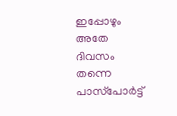ഇപ്പോഴും അതേ ദിവസം തന്നെ പാസ്‌പോർട്ട്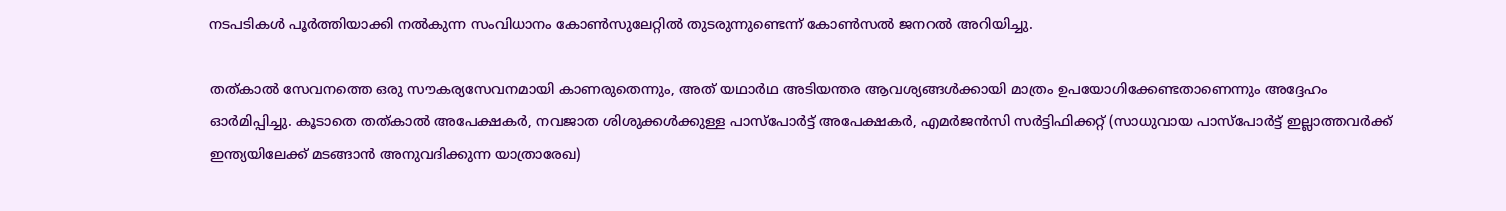നടപടികൾ പൂർത്തിയാക്കി നൽകുന്ന സംവിധാനം കോൺസുലേറ്റിൽ തുടരുന്നുണ്ടെന്ന് കോൺസൽ ജനറൽ അറിയിച്ചു.

തത്കാൽ സേവനത്തെ ഒരു സൗകര്യസേവനമായി കാണരുതെന്നും, അത് യഥാർഥ അടിയന്തര ആവശ്യങ്ങൾക്കായി മാത്രം ഉപയോഗിക്കേണ്ടതാണെന്നും അദ്ദേഹം ഓർമിപ്പിച്ചു. കൂടാതെ തത്കാൽ അപേക്ഷകർ, നവജാത ശിശുക്കൾക്കുള്ള പാസ്‌പോർട്ട് അപേക്ഷകർ, എമർജൻസി സർട്ടിഫിക്കറ്റ് (സാധുവായ പാസ്‌പോർട്ട് ഇല്ലാത്തവർക്ക് ഇന്ത്യയിലേക്ക് മടങ്ങാൻ അനുവദിക്കുന്ന യാത്രാരേഖ)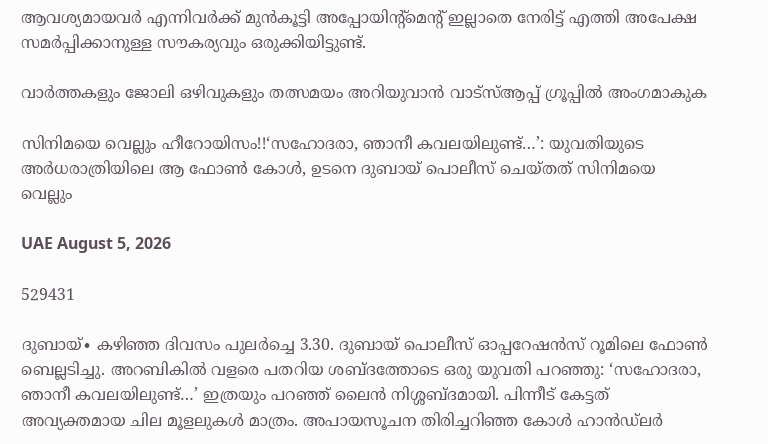ആവശ്യമായവർ എന്നിവർക്ക് മുൻകൂട്ടി അപ്പോയിന്റ്മെന്റ് ഇല്ലാതെ നേരിട്ട് എത്തി അപേക്ഷ സമർപ്പിക്കാനുള്ള സൗകര്യവും ഒരുക്കിയിട്ടുണ്ട്.

വാർത്തകളും ജോലി ഒഴിവുകളും തത്സമയം അറിയുവാൻ വാട്സ്ആപ്പ് ഗ്രൂപ്പിൽ അംഗമാകുക

സിനിമയെ വെല്ലും ഹീറോയിസം!!‘സഹോദരാ, ഞാനീ കവലയിലുണ്ട്…’: യുവതിയുടെ അർധരാത്രിയിലെ ആ ഫോൺ കോൾ, ഉടനെ ദുബായ് പൊലീസ് ചെയ്തത് സിനിമയെ വെല്ലും

UAE August 5, 2026

529431

ദുബായ്∙ കഴിഞ്ഞ ദിവസം പുലർച്ചെ 3.30. ദുബായ് പൊലീസ് ഓപ്പറേഷൻസ് റൂമിലെ ഫോൺ ബെല്ലടിച്ചു. അറബികിൽ വളരെ പതറിയ ശബ്ദത്തോടെ ഒരു യുവതി പറഞ്ഞു: ‘സഹോദരാ, ഞാനീ കവലയിലുണ്ട്…’ ഇത്രയും പറഞ്ഞ് ലൈൻ നിശ്ശബ്ദമായി. പിന്നീട് കേട്ടത് അവ്യക്തമായ ചില മൂളലുകൾ മാത്രം. അപായസൂചന തിരിച്ചറിഞ്ഞ കോൾ ഹാൻഡ്‌ലർ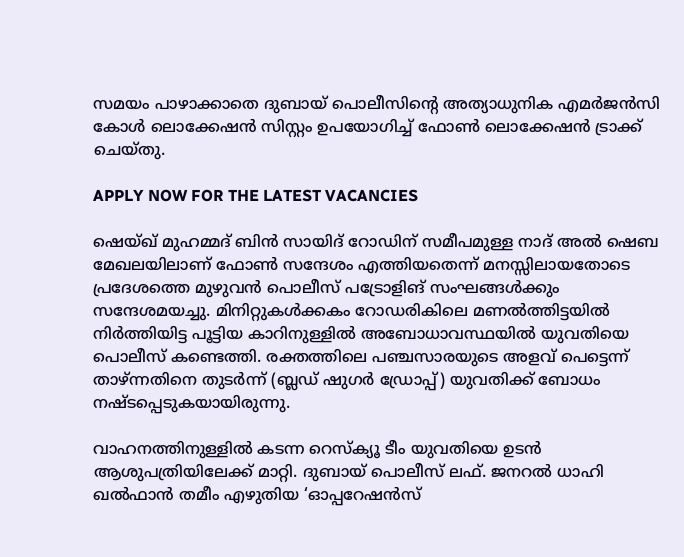സമയം പാഴാക്കാതെ ദുബായ് പൊലീസിന്റെ അത്യാധുനിക എമർജൻസി കോൾ ലൊക്കേഷൻ സിസ്റ്റം ഉപയോഗിച്ച് ഫോൺ ലൊക്കേഷൻ ട്രാക്ക് ചെയ്തു.

APPLY NOW FOR THE LATEST VACANCIES

ഷെയ്ഖ് മുഹമ്മദ് ബിൻ സായിദ് റോഡിന് സമീപമുള്ള നാദ് അൽ ഷെബ മേഖലയിലാണ് ഫോൺ സന്ദേശം എത്തിയതെന്ന് മനസ്സിലായതോടെ പ്രദേശത്തെ മുഴുവൻ പൊലീസ് പട്രോളിങ് സംഘങ്ങൾക്കും സന്ദേശമയച്ചു. മിനിറ്റുകൾക്കകം റോഡരികിലെ മണൽത്തിട്ടയിൽ നിർത്തിയിട്ട പൂട്ടിയ കാറിനുള്ളിൽ അബോധാവസ്ഥയിൽ യുവതിയെ പൊലീസ് കണ്ടെത്തി. രക്തത്തിലെ പഞ്ചസാരയുടെ അളവ് പെട്ടെന്ന് താഴ്ന്നതിനെ തുടർന്ന് (ബ്ലഡ് ഷുഗർ ഡ്രോപ്പ്) യുവതിക്ക് ബോധം നഷ്ടപ്പെടുകയായിരുന്നു.

വാഹനത്തിനുള്ളിൽ കടന്ന റെസ്ക്യൂ ടീം യുവതിയെ ഉടൻ ആശുപത്രിയിലേക്ക് മാറ്റി. ദുബായ് പൊലീസ് ലഫ്. ജനറൽ ധാഹി ഖൽഫാൻ തമീം എഴുതിയ ‘ഓപ്പറേഷൻസ്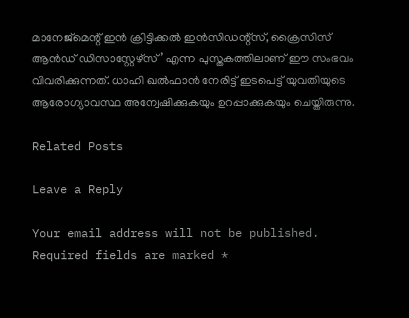മാനേജ്മെന്റ് ഇൻ ക്രിട്ടിക്കൽ ഇൻസിഡന്റ്സ്, ക്രൈസിസ് ആൻഡ് ഡിസാസ്റ്റേഴ്സ്’ എന്ന പുസ്തകത്തിലാണ് ഈ സംഭവം വിവരിക്കുന്നത്. ധാഹി ഖൽഫാൻ നേരിട്ട് ഇടപെട്ട് യുവതിയുടെ ആരോഗ്യാവസ്ഥ അന്വേഷിക്കുകയും ഉറപ്പാക്കുകയും ചെയ്തിരുന്നു.

Related Posts

Leave a Reply

Your email address will not be published. Required fields are marked *